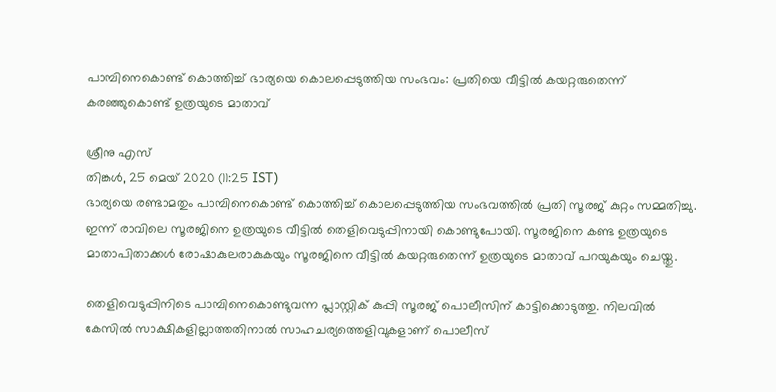പാമ്പിനെകൊണ്ട് കൊത്തിച്ച് ഭാര്യയെ കൊലപ്പെടുത്തിയ സംഭവം: പ്രതിയെ വീട്ടില്‍ കയറ്റരുതെന്ന് കരഞ്ഞുകൊണ്ട് ഉത്രയുടെ മാതാവ്

ശ്രീനു എസ്
തിങ്കള്‍, 25 മെയ് 2020 (11:25 IST)
ഭാര്യയെ രണ്ടാമതും പാമ്പിനെകൊണ്ട് കൊത്തിച്ച് കൊലപ്പെടുത്തിയ സംഭവത്തില്‍ പ്രതി സൂരജ് കുറ്റം സമ്മതിച്ചു. ഇന്ന് രാവിലെ സൂരജിനെ ഉത്രയുടെ വീട്ടില്‍ തെളിവെടുപ്പിനായി കൊണ്ടുപോയി. സൂരജിനെ കണ്ട ഉത്രയുടെ മാതാപിതാക്കള്‍ രോഷാകുലരാകുകയും സൂരജിനെ വീട്ടില്‍ കയറ്റരുതെന്ന് ഉത്രയുടെ മാതാവ് പറയുകയും ചെയ്തു.

തെളിവെടുപ്പിനിടെ പാമ്പിനെകൊണ്ടുവന്ന പ്ലാസ്റ്റിക് കുപ്പി സൂരജ് പൊലീസിന് കാട്ടിക്കൊടുത്തു. നിലവില്‍ കേസില്‍ സാക്ഷികളില്ലാത്തതിനാല്‍ സാഹചര്യത്തെളിവുകളാണ് പൊലീസ്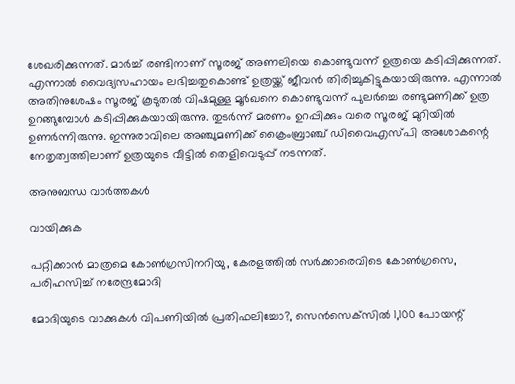ശേഖരിക്കുന്നത്. മാര്‍ച്ച് രണ്ടിനാണ് സൂരജ് അണലിയെ കൊണ്ടുവന്ന് ഉത്രയെ കടിപ്പിക്കുന്നത്. എന്നാല്‍ വൈദ്യസഹായം ലഭിച്ചതുകൊണ്ട് ഉത്രയ്ക്ക് ജീവന്‍ തിരിച്ചുകിട്ടുകയായിരുന്നു. എന്നാല്‍ അതിനുശേഷം സൂരജ് കൂടുതല്‍ വിഷമുള്ള മൂര്‍ഖനെ കൊണ്ടുവന്ന് പുലര്‍ച്ചെ രണ്ടുമണിക്ക് ഉത്ര ഉറങ്ങുമ്പോള്‍ കടിപ്പിക്കുകയായിരുന്നു. തുടര്‍ന്ന് മരണം ഉറപ്പിക്കും വരെ സൂരജ് മുറിയില്‍ ഉണര്‍ന്നിരുന്നു. ഇന്നുരാവിലെ അഞ്ചുമണിക്ക് ക്രൈംബ്രാഞ്ച് ഡിവൈഎസ്പി അശോകന്റെ നേതൃത്വത്തിലാണ് ഉത്രയുടെ വീട്ടില്‍ തെളിവെടുപ്പ് നടന്നത്.

അനുബന്ധ വാര്‍ത്തകള്‍

വായിക്കുക

പറ്റിക്കാൻ മാത്രമെ കോൺഗ്രസിനറിയു, കേരളത്തിൽ സർക്കാരെവിടെ കോൺഗ്രസെ, പരിഹസിച്ച് നരേന്ദ്രമോദി

മോദിയുടെ വാക്കുകള്‍ വിപണിയില്‍ പ്രതിഫലിച്ചോ?, സെന്‍സെക്‌സില്‍ 1,100 പോയന്റ്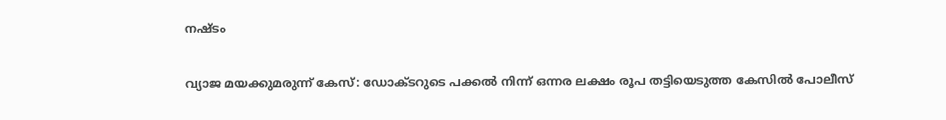നഷ്ടം

വ്യാജ മയക്കുമരുന്ന് കേസ്: ഡോക്ടറുടെ പക്കല്‍ നിന്ന് ഒന്നര ലക്ഷം രൂപ തട്ടിയെടുത്ത കേസില്‍ പോലീസ്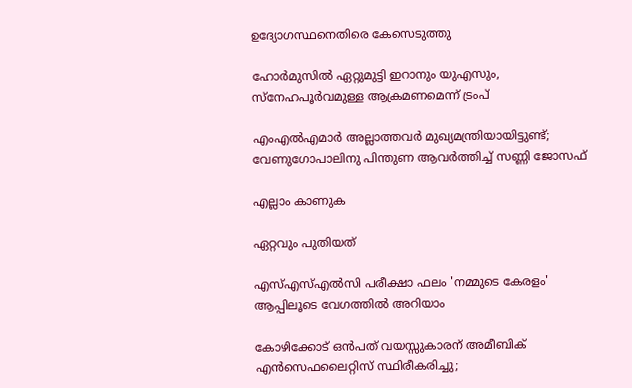ഉദ്യോഗസ്ഥനെതിരെ കേസെടുത്തു

ഹോർമുസിൽ ഏറ്റുമുട്ടി ഇറാനും യുഎസും, സ്നേഹപൂർവമുള്ള ആക്രമണമെന്ന് ട്രംപ്

എംഎൽഎമാർ അല്ലാത്തവർ മുഖ്യമന്ത്രിയായിട്ടുണ്ട്; വേണുഗോപാലിനു പിന്തുണ ആവർത്തിച്ച് സണ്ണി ജോസഫ്

എല്ലാം കാണുക

ഏറ്റവും പുതിയത്

എസ്എസ്എല്‍സി പരീക്ഷാ ഫലം 'നമ്മുടെ കേരളം' ആപ്പിലൂടെ വേഗത്തില്‍ അറിയാം

കോഴിക്കോട് ഒന്‍പത് വയസ്സുകാരന് അമീബിക് എന്‍സെഫലൈറ്റിസ് സ്ഥിരീകരിച്ചു;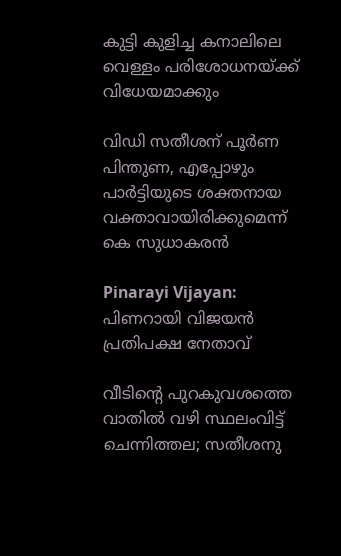കുട്ടി കുളിച്ച കനാലിലെ വെള്ളം പരിശോധനയ്ക്ക് വിധേയമാക്കും

വിഡി സതീശന് പൂര്‍ണ പിന്തുണ, എപ്പോഴും പാര്‍ട്ടിയുടെ ശക്തനായ വക്താവായിരിക്കുമെന്ന് കെ സുധാകരന്‍

Pinarayi Vijayan: പിണറായി വിജയൻ പ്രതിപക്ഷ നേതാവ്

വീടിന്റെ പുറകുവശത്തെ വാതിൽ വഴി സ്ഥലംവിട്ട് ചെന്നിത്തല; സതീശനു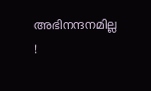അഭിനന്ദനമില്ല !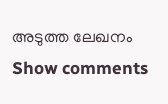അടുത്ത ലേഖനം
Show comments